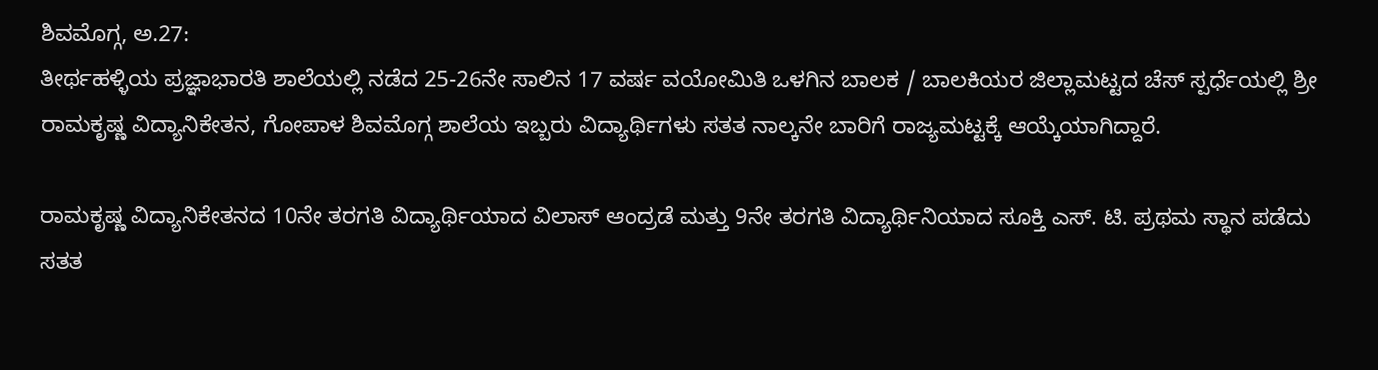ಶಿವಮೊಗ್ಗ, ಅ.27:
ತೀರ್ಥಹಳ್ಳಿಯ ಪ್ರಜ್ಞಾಭಾರತಿ ಶಾಲೆಯಲ್ಲಿ ನಡೆದ 25-26ನೇ ಸಾಲಿನ 17 ವರ್ಷ ವಯೋಮಿತಿ ಒಳಗಿನ ಬಾಲಕ / ಬಾಲಕಿಯರ ಜಿಲ್ಲಾಮಟ್ಟದ ಚೆಸ್ ಸ್ಪರ್ಧೆಯಲ್ಲಿ ಶ್ರೀ ರಾಮಕೃಷ್ಣ ವಿದ್ಯಾನಿಕೇತನ, ಗೋಪಾಳ ಶಿವಮೊಗ್ಗ ಶಾಲೆಯ ಇಬ್ಬರು ವಿದ್ಯಾರ್ಥಿಗಳು ಸತತ ನಾಲ್ಕನೇ ಬಾರಿಗೆ ರಾಜ್ಯಮಟ್ಟಕ್ಕೆ ಆಯ್ಕೆಯಾಗಿದ್ದಾರೆ.

ರಾಮಕೃಷ್ಣ ವಿದ್ಯಾನಿಕೇತನದ 10ನೇ ತರಗತಿ ವಿದ್ಯಾರ್ಥಿಯಾದ ವಿಲಾಸ್ ಆಂದ್ರಡೆ ಮತ್ತು 9ನೇ ತರಗತಿ ವಿದ್ಯಾರ್ಥಿನಿಯಾದ ಸೂಕ್ತಿ ಎಸ್. ಟಿ. ಪ್ರಥಮ ಸ್ಥಾನ ಪಡೆದು ಸತತ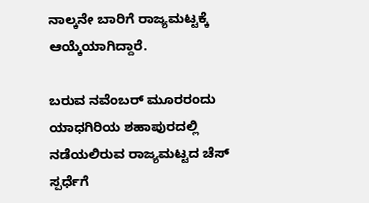ನಾಲ್ಕನೇ ಬಾರಿಗೆ ರಾಜ್ಯಮಟ್ಟಕ್ಕೆ ಆಯ್ಕೆಯಾಗಿದ್ದಾರೆ.

ಬರುವ ನವೆಂಬರ್ ಮೂರರಂದು ಯಾಧಗಿರಿಯ ಶಹಾಪುರದಲ್ಲಿ ನಡೆಯಲಿರುವ ರಾಜ್ಯಮಟ್ಟದ ಚೆಸ್ ಸ್ಪರ್ಧೆಗೆ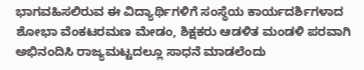ಭಾಗವಹಿಸಲಿರುವ ಈ ವಿದ್ಯಾರ್ಥಿಗಳಿಗೆ ಸಂಸ್ಥೆಯ ಕಾರ್ಯದರ್ಶಿಗಳಾದ ಶೋಭಾ ವೆಂಕಟರಮಣ ಮೇಡಂ, ಶಿಕ್ಷಕರು ಆಡಳಿತ ಮಂಡಳಿ ಪರವಾಗಿ ಅಭಿನಂದಿಸಿ ರಾಜ್ಯಮಟ್ಟದಲ್ಲೂ ಸಾಧನೆ ಮಾಡಲೆಂದು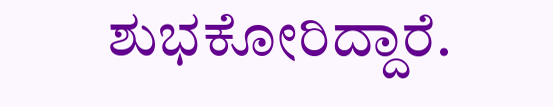ಶುಭಕೋರಿದ್ದಾರೆ.